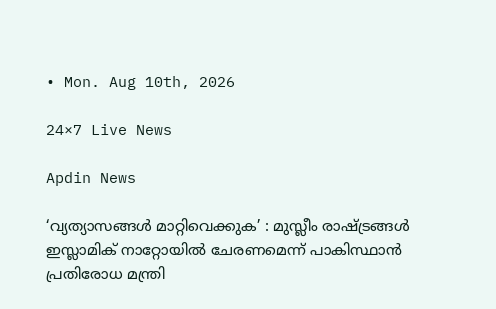• Mon. Aug 10th, 2026

24×7 Live News

Apdin News

‘വ്യത്യാസങ്ങൾ മാറ്റിവെക്കുക’ : മുസ്ലീം രാഷ്‌ട്രങ്ങൾ ഇസ്ലാമിക് നാറ്റോയിൽ ചേരണമെന്ന് പാകിസ്ഥാൻ പ്രതിരോധ മന്ത്രി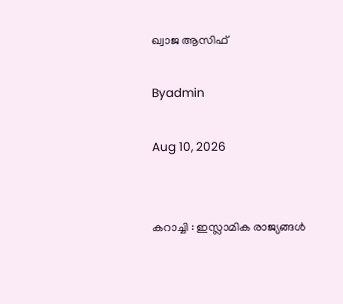ഖ്വാജ ആസിഫ്

Byadmin

Aug 10, 2026


കറാച്ചി : ഇസ്ലാമിക രാജ്യങ്ങൾ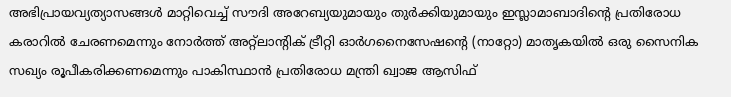അഭിപ്രായവ്യത്യാസങ്ങൾ മാറ്റിവെച്ച് സൗദി അറേബ്യയുമായും തുർക്കിയുമായും ഇസ്ലാമാബാദിന്റെ പ്രതിരോധ കരാറിൽ ചേരണമെന്നും നോർത്ത് അറ്റ്ലാൻ്റിക് ട്രീറ്റി ഓർഗനൈസേഷന്റെ (നാറ്റോ) മാതൃകയിൽ ഒരു സൈനിക സഖ്യം രൂപീകരിക്കണമെന്നും പാകിസ്ഥാൻ പ്രതിരോധ മന്ത്രി ഖ്വാജ ആസിഫ്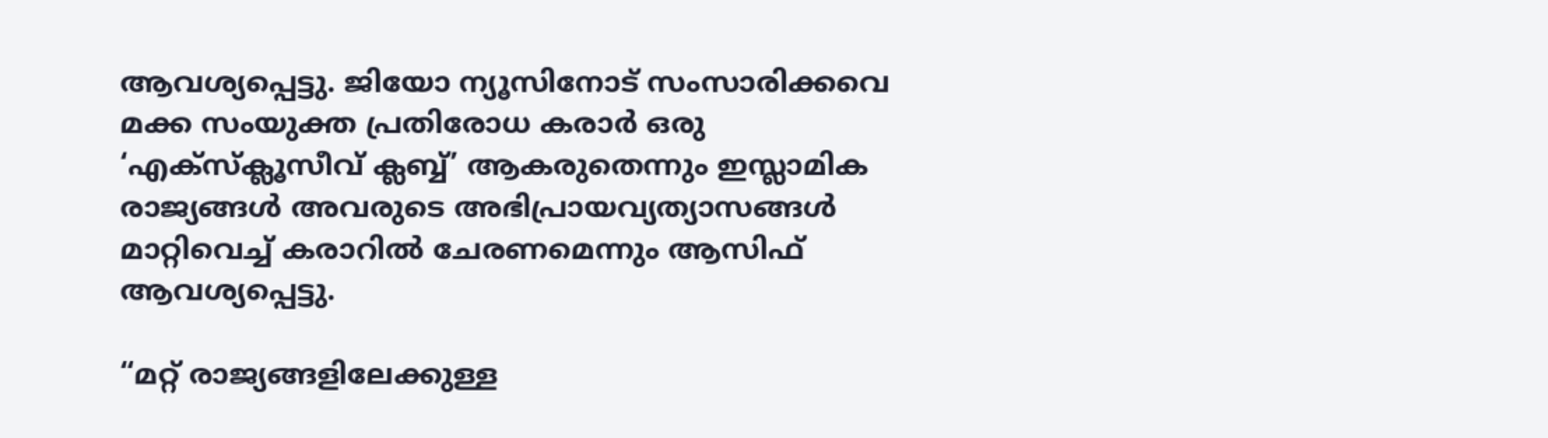ആവശ്യപ്പെട്ടു. ജിയോ ന്യൂസിനോട് സംസാരിക്കവെ മക്ക സംയുക്ത പ്രതിരോധ കരാർ ഒരു ‘എക്‌സ്‌ക്ലൂസീവ് ക്ലബ്ബ്’ ആകരുതെന്നും ഇസ്ലാമിക രാജ്യങ്ങൾ അവരുടെ അഭിപ്രായവ്യത്യാസങ്ങൾ മാറ്റിവെച്ച് കരാറിൽ ചേരണമെന്നും ആസിഫ് ആവശ്യപ്പെട്ടു.

“മറ്റ് രാജ്യങ്ങളിലേക്കുള്ള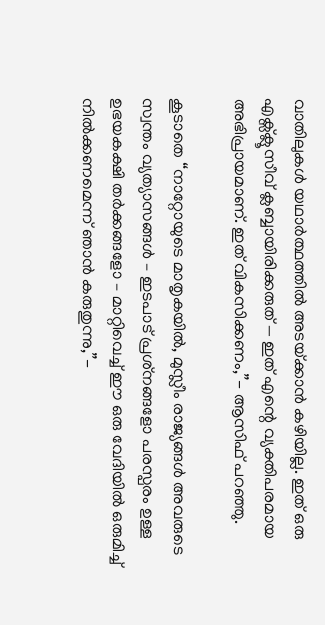വാതിലുകൾ യഥാർത്ഥത്തിൽ അടയ്‌ക്കാൻ കഴിയില്ല. ഇത് ഒരു എക്സ്ക്ലൂസീവ് ക്ലബ്ബായിരിക്കരുത് — ഇത് എന്റെ വ്യക്തിപരമായ അഭിപ്രായമാണ്. ഇത് വികസിക്കണം,”- ആസിഫ് പറഞ്ഞു.

കൂടാതെ “നാറ്റോയുടെ മാതൃകയിൽ, മുസ്ലീം രാജ്യങ്ങൾ അവരുടെ സ്വന്തം വ്യത്യാസങ്ങൾ – ഇടപാട് പ്രശ്‌നങ്ങളോ പരസ്പരം ഉള്ള ഉഭയകക്ഷി തർക്കങ്ങളോ – മാറ്റിവെച്ച് ഈ ഒരു വേദിയിൽ ഒരുമിച്ച് നിൽക്കണമെന്ന് ഞാൻ കരുതുന്നു,”-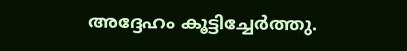അദ്ദേഹം കൂട്ടിച്ചേർത്തു.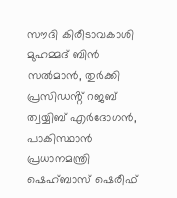സൗദി കിരീടാവകാശി മുഹമ്മദ് ബിൻ സൽമാൻ, തുർക്കി പ്രസിഡൻ്റ് റജബ് ത്വയ്യിബ് എർദോഗൻ, പാകിസ്ഥാൻ പ്രധാനമന്ത്രി ഷെഹ്ബാസ് ഷെരീഫ്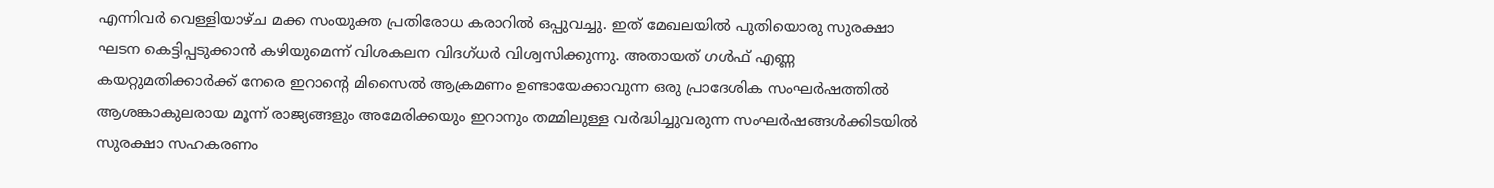എന്നിവർ വെള്ളിയാഴ്ച മക്ക സംയുക്ത പ്രതിരോധ കരാറിൽ ഒപ്പുവച്ചു. ഇത് മേഖലയിൽ പുതിയൊരു സുരക്ഷാ ഘടന കെട്ടിപ്പടുക്കാൻ കഴിയുമെന്ന് വിശകലന വിദഗ്ധർ വിശ്വസിക്കുന്നു. അതായത് ഗൾഫ് എണ്ണ കയറ്റുമതിക്കാർക്ക് നേരെ ഇറാന്റെ മിസൈൽ ആക്രമണം ഉണ്ടായേക്കാവുന്ന ഒരു പ്രാദേശിക സംഘർഷത്തിൽ ആശങ്കാകുലരായ മൂന്ന് രാജ്യങ്ങളും അമേരിക്കയും ഇറാനും തമ്മിലുള്ള വർദ്ധിച്ചുവരുന്ന സംഘർഷങ്ങൾക്കിടയിൽ സുരക്ഷാ സഹകരണം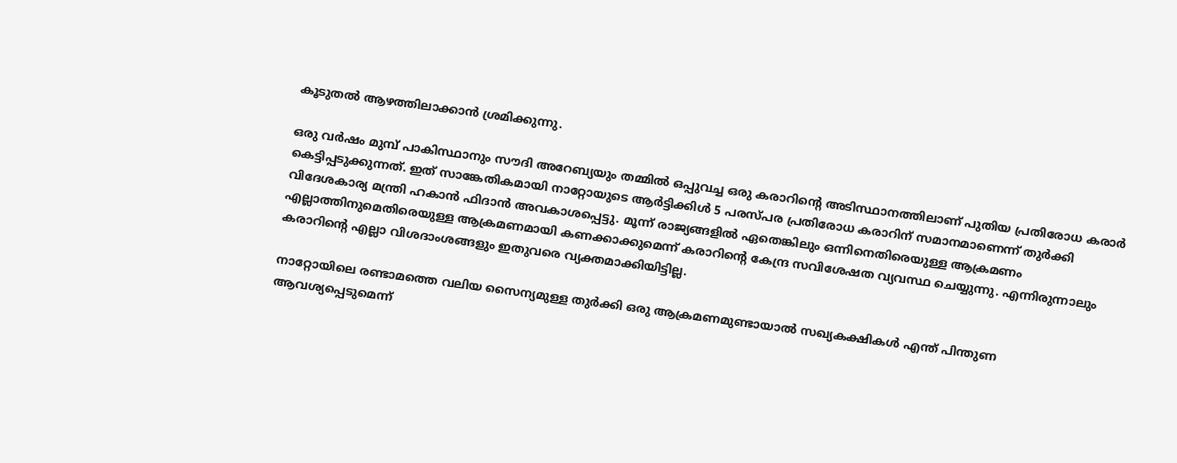കൂടുതൽ ആഴത്തിലാക്കാൻ ശ്രമിക്കുന്നു.

ഒരു വർഷം മുമ്പ് പാകിസ്ഥാനും സൗദി അറേബ്യയും തമ്മിൽ ഒപ്പുവച്ച ഒരു കരാറിന്റെ അടിസ്ഥാനത്തിലാണ് പുതിയ പ്രതിരോധ കരാർ കെട്ടിപ്പടുക്കുന്നത്. ഇത് സാങ്കേതികമായി നാറ്റോയുടെ ആർട്ടിക്കിൾ 5 പരസ്പര പ്രതിരോധ കരാറിന് സമാനമാണെന്ന് തുർക്കി വിദേശകാര്യ മന്ത്രി ഹകാൻ ഫിദാൻ അവകാശപ്പെട്ടു. മൂന്ന് രാജ്യങ്ങളിൽ ഏതെങ്കിലും ഒന്നിനെതിരെയുള്ള ആക്രമണം എല്ലാത്തിനുമെതിരെയുള്ള ആക്രമണമായി കണക്കാക്കുമെന്ന് കരാറിന്റെ കേന്ദ്ര സവിശേഷത വ്യവസ്ഥ ചെയ്യുന്നു. എന്നിരുന്നാലും കരാറിന്റെ എല്ലാ വിശദാംശങ്ങളും ഇതുവരെ വ്യക്തമാക്കിയിട്ടില്ല.

നാറ്റോയിലെ രണ്ടാമത്തെ വലിയ സൈന്യമുള്ള തുർക്കി ഒരു ആക്രമണമുണ്ടായാൽ സഖ്യകക്ഷികൾ എന്ത് പിന്തുണ ആവശ്യപ്പെടുമെന്ന്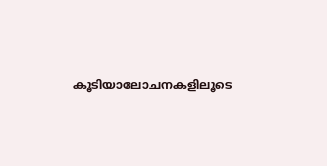കൂടിയാലോചനകളിലൂടെ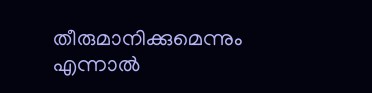തീരുമാനിക്കുമെന്നും എന്നാൽ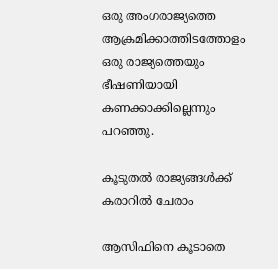ഒരു അംഗരാജ്യത്തെ ആക്രമിക്കാത്തിടത്തോളം ഒരു രാജ്യത്തെയും ഭീഷണിയായി കണക്കാക്കില്ലെന്നും പറഞ്ഞു.

കൂടുതൽ രാജ്യങ്ങൾക്ക് കരാറിൽ ചേരാം

ആസിഫിനെ കൂടാതെ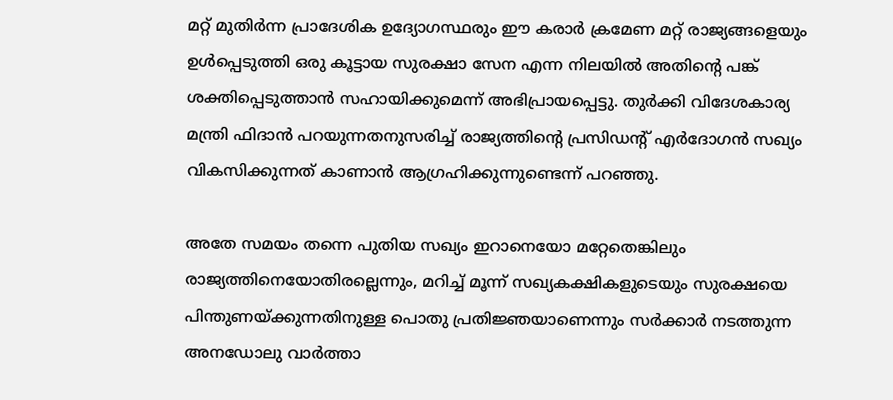മറ്റ് മുതിർന്ന പ്രാദേശിക ഉദ്യോഗസ്ഥരും ഈ കരാർ ക്രമേണ മറ്റ് രാജ്യങ്ങളെയും ഉൾപ്പെടുത്തി ഒരു കൂട്ടായ സുരക്ഷാ സേന എന്ന നിലയിൽ അതിന്റെ പങ്ക് ശക്തിപ്പെടുത്താൻ സഹായിക്കുമെന്ന് അഭിപ്രായപ്പെട്ടു. തുർക്കി വിദേശകാര്യ മന്ത്രി ഫിദാൻ പറയുന്നതനുസരിച്ച് രാജ്യത്തിന്റെ പ്രസിഡന്റ് എർദോഗൻ സഖ്യം വികസിക്കുന്നത് കാണാൻ ആഗ്രഹിക്കുന്നുണ്ടെന്ന് പറഞ്ഞു.

അതേ സമയം തന്നെ പുതിയ സഖ്യം ഇറാനെയോ മറ്റേതെങ്കിലും രാജ്യത്തിനെയോതിരല്ലെന്നും, മറിച്ച് മൂന്ന് സഖ്യകക്ഷികളുടെയും സുരക്ഷയെ പിന്തുണയ്‌ക്കുന്നതിനുള്ള പൊതു പ്രതിജ്ഞയാണെന്നും സർക്കാർ നടത്തുന്ന അനഡോലു വാർത്താ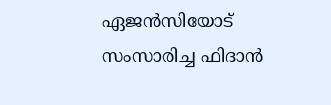ഏജൻസിയോട് സംസാരിച്ച ഫിദാൻ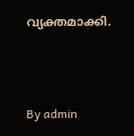വ്യക്തമാക്കി.



By admin